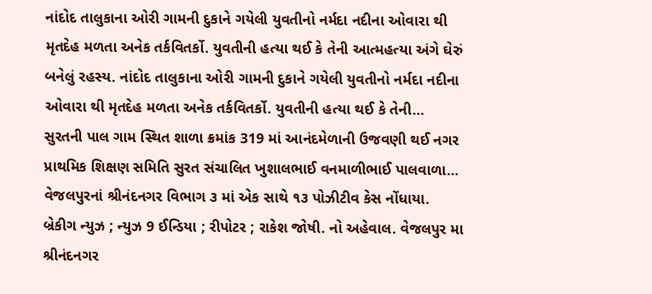નાંદોદ તાલુકાના ઓરી ગામની દુકાને ગયેલી યુવતીનો નર્મદા નદીના ઓવારા થી મૃતદેહ મળતા અનેક તર્કવિતર્કો. યુવતીની હત્યા થઈ કે તેની આત્મહત્યા અંગે ઘેરું બનેલું રહસ્ય. નાંદોદ તાલુકાના ઓરી ગામની દુકાને ગયેલી યુવતીનો નર્મદા નદીના ઓવારા થી મૃતદેહ મળતા અનેક તર્કવિતર્કો. યુવતીની હત્યા થઈ કે તેની…
સુરતની પાલ ગામ સ્થિત શાળા ક્રમાંક 319 માં આનંદમેળાની ઉજવણી થઈ નગર પ્રાથમિક શિક્ષણ સમિતિ સુરત સંચાલિત ખુશાલભાઈ વનમાળીભાઈ પાલવાળા…
વેજલપુરનાં શ્રીનંદનગર વિભાગ ૩ માં એક સાથે ૧૩ પોઝીટીવ કેસ નોંધાયા. બ્રેકીગ ન્યુઝ ; ન્યુઝ 9 ઈન્ડિયા ; રીપોટર ; રાકેશ જોષી. નો અહેવાલ. વેજલપુર મા શ્રીનંદનગર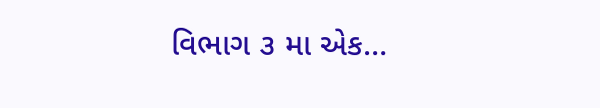વિભાગ ૩ મા એક…